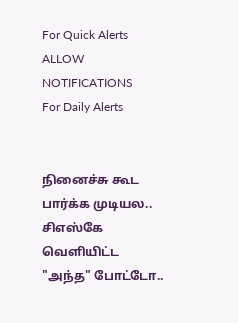For Quick Alerts
ALLOW NOTIFICATIONS
For Daily Alerts


நினைச்சு கூட பார்க்க முடியல.. சிஎஸ்கே வெளியிட்ட "அந்த" போட்டோ..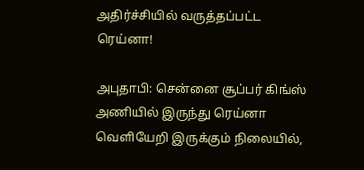அதிர்ச்சியில் வருத்தப்பட்ட ரெய்னா!

அபுதாபி: சென்னை சூப்பர் கிங்ஸ் அணியில் இருந்து ரெய்னா வெளியேறி இருக்கும் நிலையில்,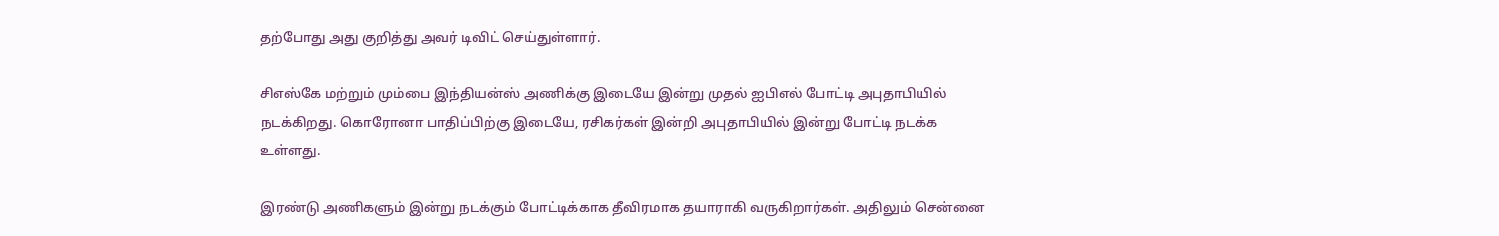தற்போது அது குறித்து அவர் டிவிட் செய்துள்ளார்.

சிஎஸ்கே மற்றும் மும்பை இந்தியன்ஸ் அணிக்கு இடையே இன்று முதல் ஐபிஎல் போட்டி அபுதாபியில் நடக்கிறது. கொரோனா பாதிப்பிற்கு இடையே, ரசிகர்கள் இன்றி அபுதாபியில் இன்று போட்டி நடக்க உள்ளது.

இரண்டு அணிகளும் இன்று நடக்கும் போட்டிக்காக தீவிரமாக தயாராகி வருகிறார்கள். அதிலும் சென்னை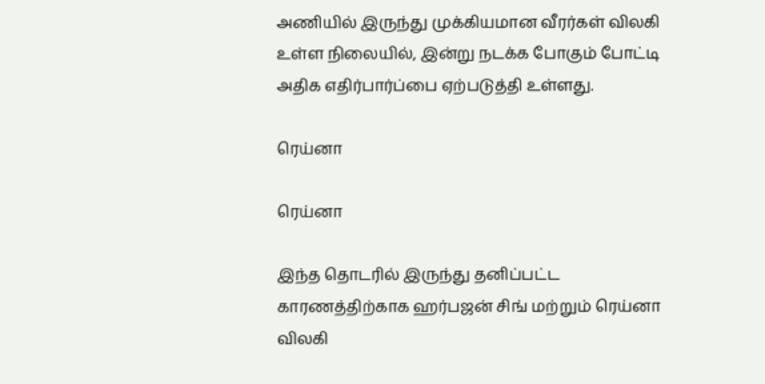அணியில் இருந்து முக்கியமான வீரர்கள் விலகி உள்ள நிலையில், இன்று நடக்க போகும் போட்டி அதிக எதிர்பார்ப்பை ஏற்படுத்தி உள்ளது.

ரெய்னா

ரெய்னா

இந்த தொடரில் இருந்து தனிப்பட்ட காரணத்திற்காக ஹர்பஜன் சிங் மற்றும் ரெய்னா விலகி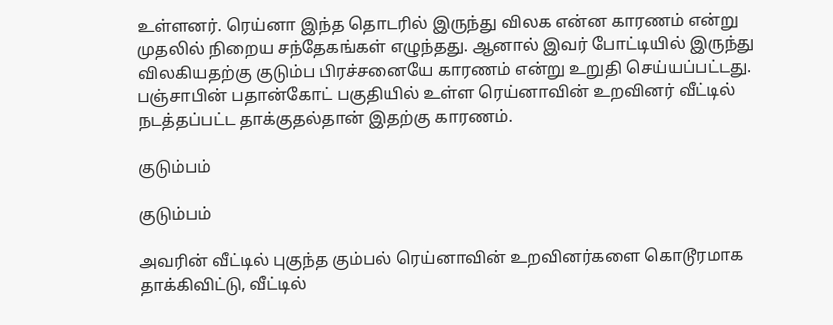உள்ளனர். ரெய்னா இந்த தொடரில் இருந்து விலக என்ன காரணம் என்று முதலில் நிறைய சந்தேகங்கள் எழுந்தது. ஆனால் இவர் போட்டியில் இருந்து விலகியதற்கு குடும்ப பிரச்சனையே காரணம் என்று உறுதி செய்யப்பட்டது. பஞ்சாபின் பதான்கோட் பகுதியில் உள்ள ரெய்னாவின் உறவினர் வீட்டில் நடத்தப்பட்ட தாக்குதல்தான் இதற்கு காரணம்.

குடும்பம்

குடும்பம்

அவரின் வீட்டில் புகுந்த கும்பல் ரெய்னாவின் உறவினர்களை கொடூரமாக தாக்கிவிட்டு, வீட்டில்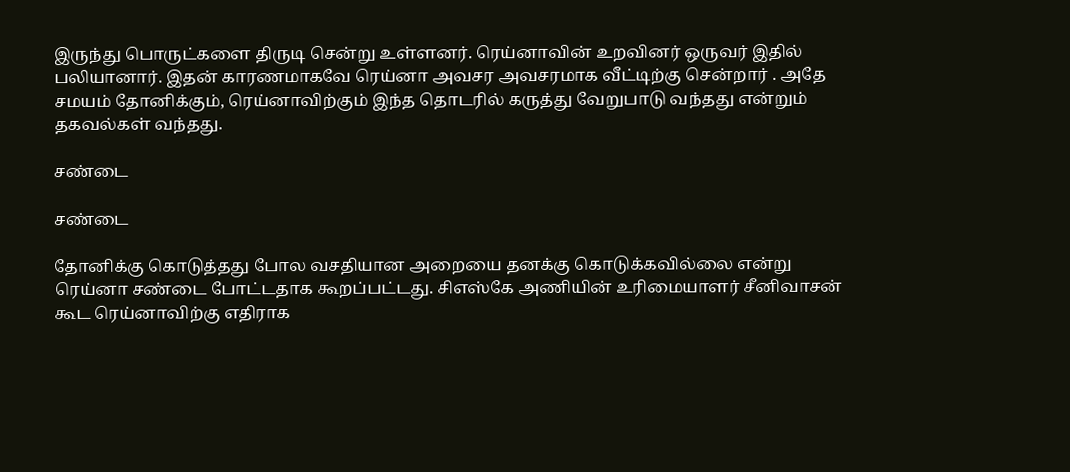இருந்து பொருட்களை திருடி சென்று உள்ளனர். ரெய்னாவின் உறவினர் ஒருவர் இதில் பலியானார். இதன் காரணமாகவே ரெய்னா அவசர அவசரமாக வீட்டிற்கு சென்றார் . அதே சமயம் தோனிக்கும், ரெய்னாவிற்கும் இந்த தொடரில் கருத்து வேறுபாடு வந்தது என்றும் தகவல்கள் வந்தது.

சண்டை

சண்டை

தோனிக்கு கொடுத்தது போல வசதியான அறையை தனக்கு கொடுக்கவில்லை என்று ரெய்னா சண்டை போட்டதாக கூறப்பட்டது. சிஎஸ்கே அணியின் உரிமையாளர் சீனிவாசன் கூட ரெய்னாவிற்கு எதிராக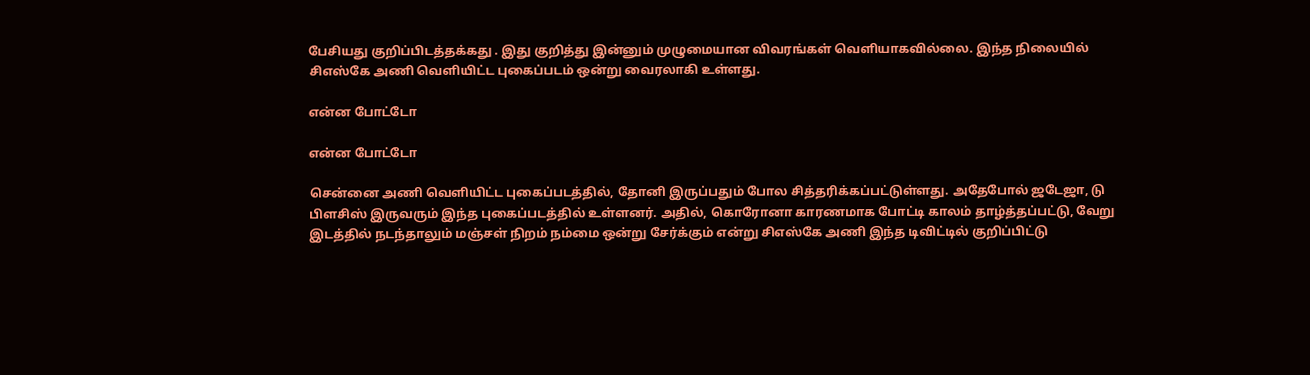பேசியது குறிப்பிடத்தக்கது . இது குறித்து இன்னும் முழுமையான விவரங்கள் வெளியாகவில்லை. இந்த நிலையில் சிஎஸ்கே அணி வெளியிட்ட புகைப்படம் ஒன்று வைரலாகி உள்ளது.

என்ன போட்டோ

என்ன போட்டோ

சென்னை அணி வெளியிட்ட புகைப்படத்தில், தோனி இருப்பதும் போல சித்தரிக்கப்பட்டுள்ளது. அதேபோல் ஜடேஜா, டு பிளசிஸ் இருவரும் இந்த புகைப்படத்தில் உள்ளனர். அதில், கொரோனா காரணமாக போட்டி காலம் தாழ்த்தப்பட்டு, வேறு இடத்தில் நடந்தாலும் மஞ்சள் நிறம் நம்மை ஒன்று சேர்க்கும் என்று சிஎஸ்கே அணி இந்த டிவிட்டில் குறிப்பிட்டு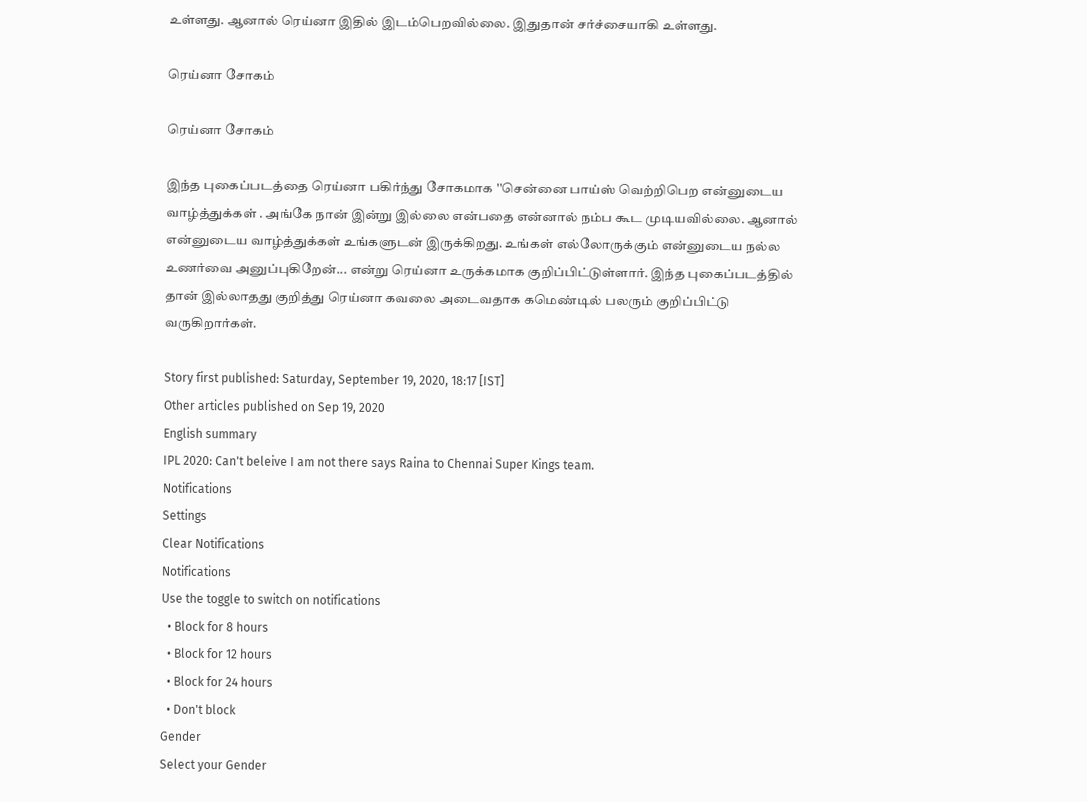உள்ளது. ஆனால் ரெய்னா இதில் இடம்பெறவில்லை. இதுதான் சர்ச்சையாகி உள்ளது.

ரெய்னா சோகம்

ரெய்னா சோகம்

இந்த புகைப்படத்தை ரெய்னா பகிர்ந்து சோகமாக ''சென்னை பாய்ஸ் வெற்றிபெற என்னுடைய வாழ்த்துக்கள் . அங்கே நான் இன்று இல்லை என்பதை என்னால் நம்ப கூட முடியவில்லை. ஆனால் என்னுடைய வாழ்த்துக்கள் உங்களுடன் இருக்கிறது. உங்கள் எல்லோருக்கும் என்னுடைய நல்ல உணர்வை அனுப்புகிறேன்... என்று ரெய்னா உருக்கமாக குறிப்பிட்டுள்ளார். இந்த புகைப்படத்தில் தான் இல்லாதது குறித்து ரெய்னா கவலை அடைவதாக கமெண்டில் பலரும் குறிப்பிட்டு வருகிறார்கள்.

Story first published: Saturday, September 19, 2020, 18:17 [IST]
Other articles published on Sep 19, 2020
English summary
IPL 2020: Can't beleive I am not there says Raina to Chennai Super Kings team.
Notifications
Settings
Clear Notifications
Notifications
Use the toggle to switch on notifications
  • Block for 8 hours
  • Block for 12 hours
  • Block for 24 hours
  • Don't block
Gender
Select your Gender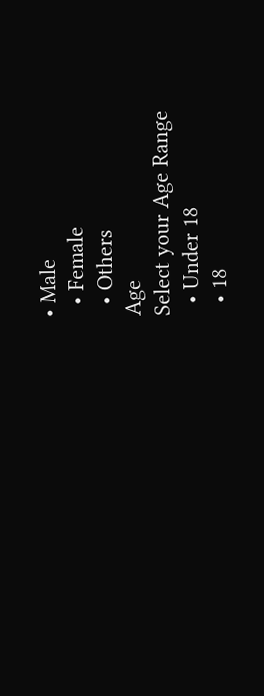• Male
  • Female
  • Others
Age
Select your Age Range
  • Under 18
  • 18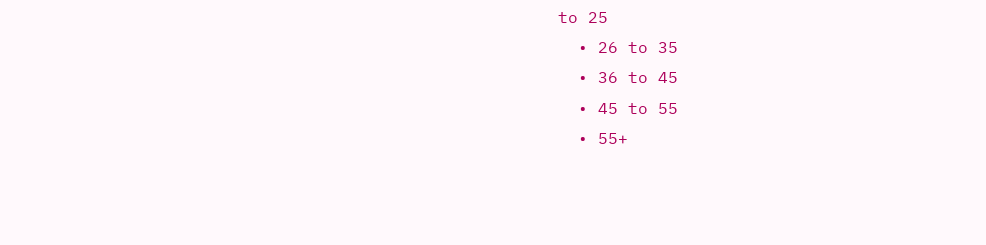to 25
  • 26 to 35
  • 36 to 45
  • 45 to 55
  • 55+